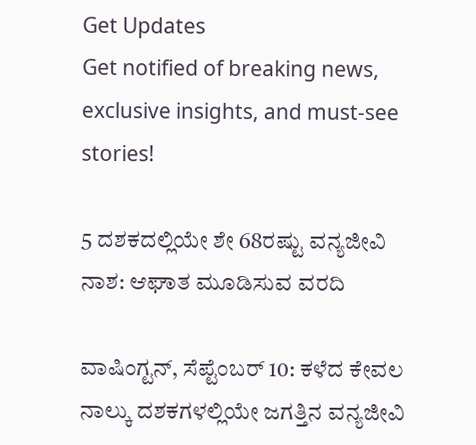Get Updates
Get notified of breaking news, exclusive insights, and must-see stories!

5 ದಶಕದಲ್ಲಿಯೇ ಶೇ 68ರಷ್ಟು ವನ್ಯಜೀವಿ ನಾಶ: ಆಘಾತ ಮೂಡಿಸುವ ವರದಿ

ವಾಷಿಂಗ್ಟನ್, ಸೆಪ್ಟೆಂಬರ್ 10: ಕಳೆದ ಕೇವಲ ನಾಲ್ಕು ದಶಕಗಳಲ್ಲಿಯೇ ಜಗತ್ತಿನ ವನ್ಯಜೀವಿ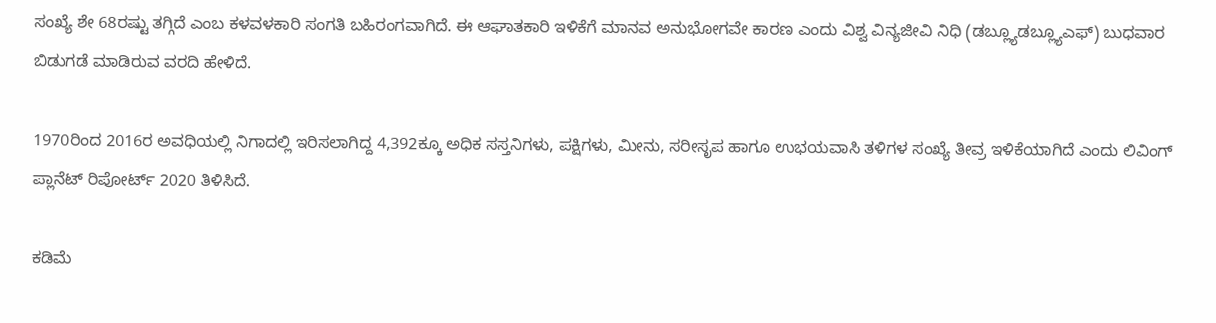ಸಂಖ್ಯೆ ಶೇ 68ರಷ್ಟು ತಗ್ಗಿದೆ ಎಂಬ ಕಳವಳಕಾರಿ ಸಂಗತಿ ಬಹಿರಂಗವಾಗಿದೆ. ಈ ಆಘಾತಕಾರಿ ಇಳಿಕೆಗೆ ಮಾನವ ಅನುಭೋಗವೇ ಕಾರಣ ಎಂದು ವಿಶ್ವ ವಿನ್ಯಜೀವಿ ನಿಧಿ (ಡಬ್ಲ್ಯೂಡಬ್ಲ್ಯೂಎಫ್) ಬುಧವಾರ ಬಿಡುಗಡೆ ಮಾಡಿರುವ ವರದಿ ಹೇಳಿದೆ.

1970ರಿಂದ 2016ರ ಅವಧಿಯಲ್ಲಿ ನಿಗಾದಲ್ಲಿ ಇರಿಸಲಾಗಿದ್ದ 4,392ಕ್ಕೂ ಅಧಿಕ ಸಸ್ತನಿಗಳು, ಪಕ್ಷಿಗಳು, ಮೀನು, ಸರೀಸೃಪ ಹಾಗೂ ಉಭಯವಾಸಿ ತಳಿಗಳ ಸಂಖ್ಯೆ ತೀವ್ರ ಇಳಿಕೆಯಾಗಿದೆ ಎಂದು ಲಿವಿಂಗ್ ಪ್ಲಾನೆಟ್ ರಿಪೋರ್ಟ್ 2020 ತಿಳಿಸಿದೆ.

ಕಡಿಮೆ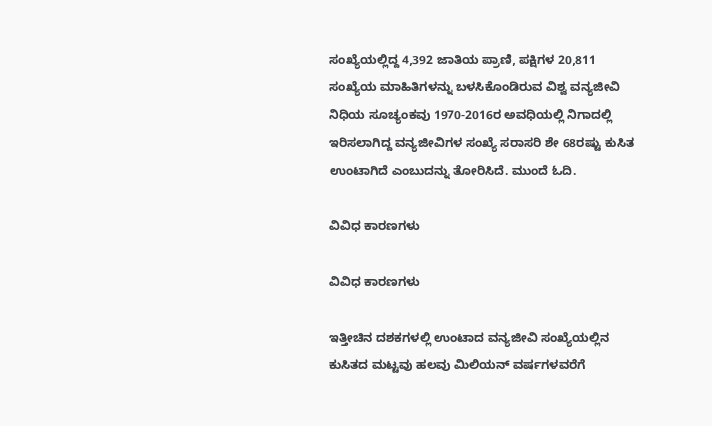ಸಂಖ್ಯೆಯಲ್ಲಿದ್ದ 4,392 ಜಾತಿಯ ಪ್ರಾಣಿ, ಪಕ್ಷಿಗಳ 20,811 ಸಂಖ್ಯೆಯ ಮಾಹಿತಿಗಳನ್ನು ಬಳಸಿಕೊಂಡಿರುವ ವಿಶ್ವ ವನ್ಯಜೀವಿ ನಿಧಿಯ ಸೂಚ್ಯಂಕವು 1970-2016ರ ಅವಧಿಯಲ್ಲಿ ನಿಗಾದಲ್ಲಿ ಇರಿಸಲಾಗಿದ್ದ ವನ್ಯಜೀವಿಗಳ ಸಂಖ್ಯೆ ಸರಾಸರಿ ಶೇ 68ರಷ್ಟು ಕುಸಿತ ಉಂಟಾಗಿದೆ ಎಂಬುದನ್ನು ತೋರಿಸಿದೆ. ಮುಂದೆ ಓದಿ.

ವಿವಿಧ ಕಾರಣಗಳು

ವಿವಿಧ ಕಾರಣಗಳು

ಇತ್ತೀಚಿನ ದಶಕಗಳಲ್ಲಿ ಉಂಟಾದ ವನ್ಯಜೀವಿ ಸಂಖ್ಯೆಯಲ್ಲಿನ ಕುಸಿತದ ಮಟ್ಟವು ಹಲವು ಮಿಲಿಯನ್ ವರ್ಷಗಳವರೆಗೆ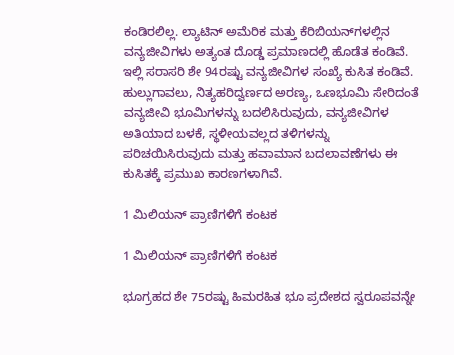ಕಂಡಿರಲಿಲ್ಲ. ಲ್ಯಾಟಿನ್ ಅಮೆರಿಕ ಮತ್ತು ಕೆರಿಬಿಯನ್‌ಗಳಲ್ಲಿನ ವನ್ಯಜೀವಿಗಳು ಅತ್ಯಂತ ದೊಡ್ಡ ಪ್ರಮಾಣದಲ್ಲಿ ಹೊಡೆತ ಕಂಡಿವೆ. ಇಲ್ಲಿ ಸರಾಸರಿ ಶೇ 94ರಷ್ಟು ವನ್ಯಜೀವಿಗಳ ಸಂಖ್ಯೆ ಕುಸಿತ ಕಂಡಿವೆ. ಹುಲ್ಲುಗಾವಲು, ನಿತ್ಯಹರಿದ್ವರ್ಣದ ಅರಣ್ಯ, ಒಣಭೂಮಿ ಸೇರಿದಂತೆ ವನ್ಯಜೀವಿ ಭೂಮಿಗಳನ್ನು ಬದಲಿಸಿರುವುದು, ವನ್ಯಜೀವಿಗಳ ಅತಿಯಾದ ಬಳಕೆ, ಸ್ಥಳೀಯವಲ್ಲದ ತಳಿಗಳನ್ನು ಪರಿಚಯಿಸಿರುವುದು ಮತ್ತು ಹವಾಮಾನ ಬದಲಾವಣೆಗಳು ಈ ಕುಸಿತಕ್ಕೆ ಪ್ರಮುಖ ಕಾರಣಗಳಾಗಿವೆ.

1 ಮಿಲಿಯನ್ ಪ್ರಾಣಿಗಳಿಗೆ ಕಂಟಕ

1 ಮಿಲಿಯನ್ ಪ್ರಾಣಿಗಳಿಗೆ ಕಂಟಕ

ಭೂಗ್ರಹದ ಶೇ 75ರಷ್ಟು ಹಿಮರಹಿತ ಭೂ ಪ್ರದೇಶದ ಸ್ವರೂಪವನ್ನೇ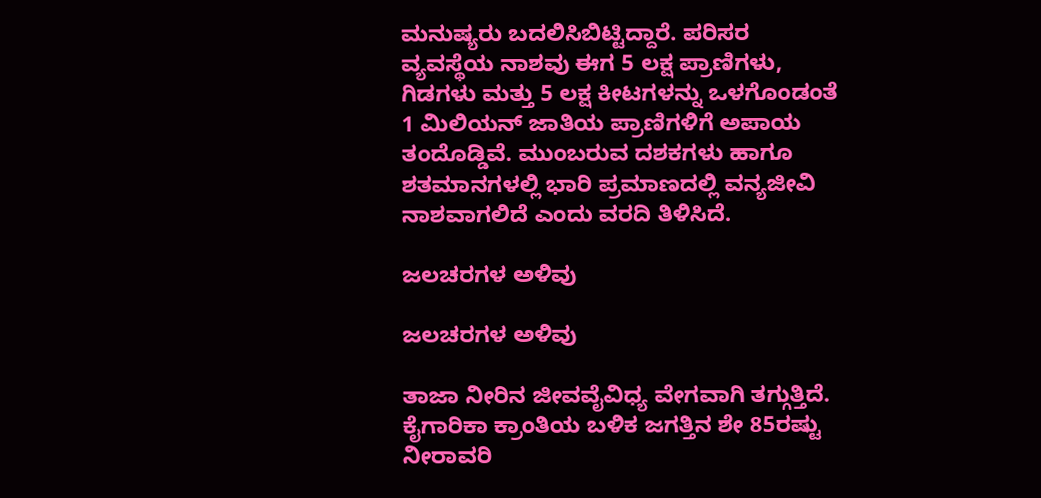ಮನುಷ್ಯರು ಬದಲಿಸಿಬಿಟ್ಟಿದ್ದಾರೆ. ಪರಿಸರ ವ್ಯವಸ್ಥೆಯ ನಾಶವು ಈಗ 5 ಲಕ್ಷ ಪ್ರಾಣಿಗಳು, ಗಿಡಗಳು ಮತ್ತು 5 ಲಕ್ಷ ಕೀಟಗಳನ್ನು ಒಳಗೊಂಡಂತೆ 1 ಮಿಲಿಯನ್ ಜಾತಿಯ ಪ್ರಾಣಿಗಳಿಗೆ ಅಪಾಯ ತಂದೊಡ್ಡಿವೆ. ಮುಂಬರುವ ದಶಕಗಳು ಹಾಗೂ ಶತಮಾನಗಳಲ್ಲಿ ಭಾರಿ ಪ್ರಮಾಣದಲ್ಲಿ ವನ್ಯಜೀವಿ ನಾಶವಾಗಲಿದೆ ಎಂದು ವರದಿ ತಿಳಿಸಿದೆ.

ಜಲಚರಗಳ ಅಳಿವು

ಜಲಚರಗಳ ಅಳಿವು

ತಾಜಾ ನೀರಿನ ಜೀವವೈವಿಧ್ಯ ವೇಗವಾಗಿ ತಗ್ಗುತ್ತಿದೆ. ಕೈಗಾರಿಕಾ ಕ್ರಾಂತಿಯ ಬಳಿಕ ಜಗತ್ತಿನ ಶೇ 85ರಷ್ಟು ನೀರಾವರಿ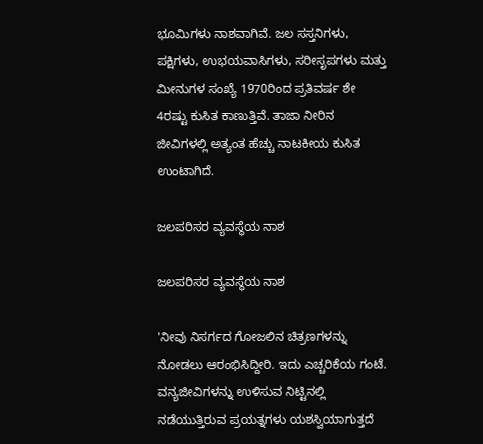ಭೂಮಿಗಳು ನಾಶವಾಗಿವೆ. ಜಲ ಸಸ್ತನಿಗಳು, ಪಕ್ಷಿಗಳು, ಉಭಯವಾಸಿಗಳು, ಸರೀಸೃಪಗಳು ಮತ್ತು ಮೀನುಗಳ ಸಂಖ್ಯೆ 1970ರಿಂದ ಪ್ರತಿವರ್ಷ ಶೇ 4ರಷ್ಟು ಕುಸಿತ ಕಾಣುತ್ತಿವೆ. ತಾಜಾ ನೀರಿನ ಜೀವಿಗಳಲ್ಲಿ ಅತ್ಯಂತ ಹೆಚ್ಚು ನಾಟಕೀಯ ಕುಸಿತ ಉಂಟಾಗಿದೆ.

ಜಲಪರಿಸರ ವ್ಯವಸ್ಥೆಯ ನಾಶ

ಜಲಪರಿಸರ ವ್ಯವಸ್ಥೆಯ ನಾಶ

'ನೀವು ನಿಸರ್ಗದ ಗೋಜಲಿನ ಚಿತ್ರಣಗಳನ್ನು ನೋಡಲು ಆರಂಭಿಸಿದ್ದೀರಿ. ಇದು ಎಚ್ಚರಿಕೆಯ ಗಂಟೆ. ವನ್ಯಜೀವಿಗಳನ್ನು ಉಳಿಸುವ ನಿಟ್ಟಿನಲ್ಲಿ ನಡೆಯುತ್ತಿರುವ ಪ್ರಯತ್ನಗಳು ಯಶಸ್ವಿಯಾಗುತ್ತದೆ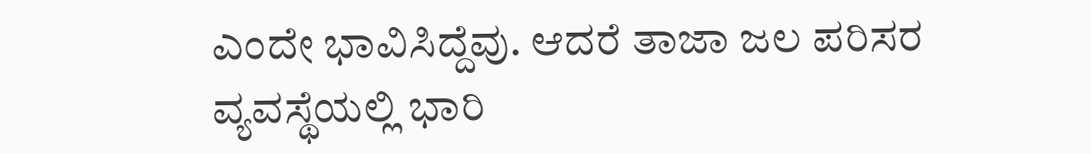ಎಂದೇ ಭಾವಿಸಿದ್ದೆವು. ಆದರೆ ತಾಜಾ ಜಲ ಪರಿಸರ ವ್ಯವಸ್ಥೆಯಲ್ಲಿ ಭಾರಿ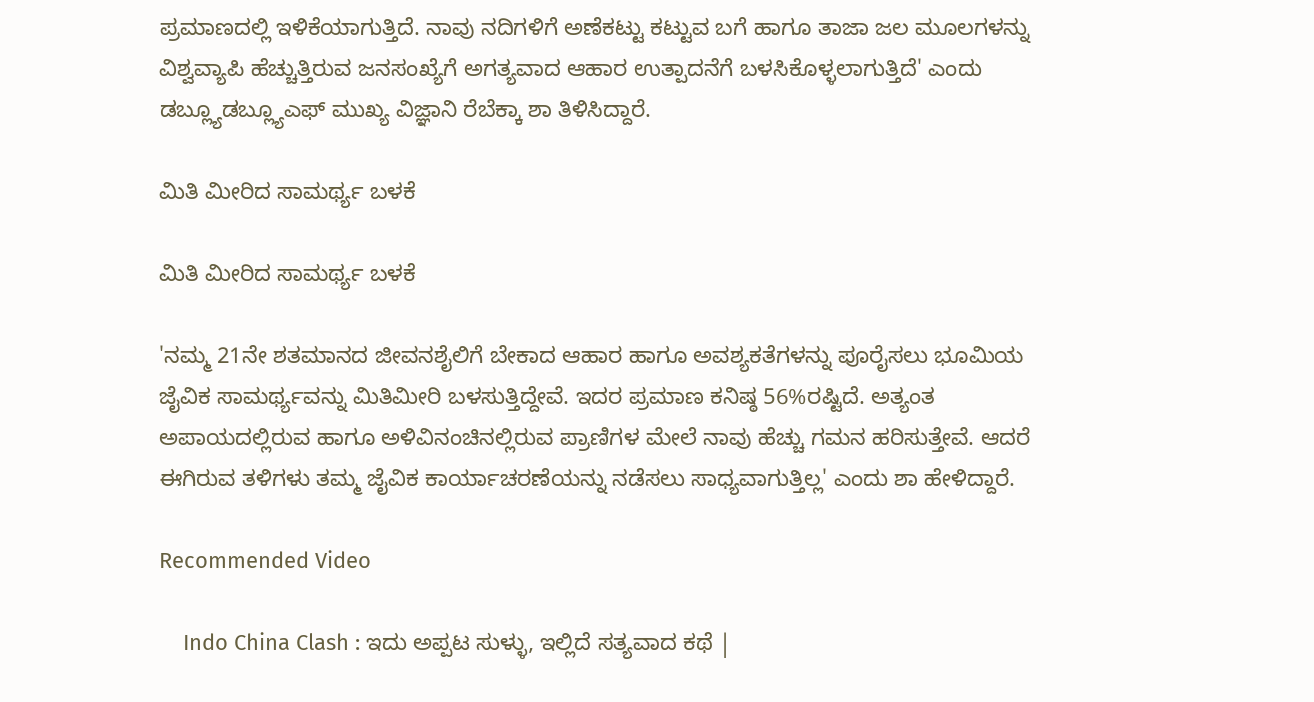ಪ್ರಮಾಣದಲ್ಲಿ ಇಳಿಕೆಯಾಗುತ್ತಿದೆ. ನಾವು ನದಿಗಳಿಗೆ ಅಣೆಕಟ್ಟು ಕಟ್ಟುವ ಬಗೆ ಹಾಗೂ ತಾಜಾ ಜಲ ಮೂಲಗಳನ್ನು ವಿಶ್ವವ್ಯಾಪಿ ಹೆಚ್ಚುತ್ತಿರುವ ಜನಸಂಖ್ಯೆಗೆ ಅಗತ್ಯವಾದ ಆಹಾರ ಉತ್ಪಾದನೆಗೆ ಬಳಸಿಕೊಳ್ಳಲಾಗುತ್ತಿದೆ' ಎಂದು ಡಬ್ಲ್ಯೂಡಬ್ಲ್ಯೂಎಫ್ ಮುಖ್ಯ ವಿಜ್ಞಾನಿ ರೆಬೆಕ್ಕಾ ಶಾ ತಿಳಿಸಿದ್ದಾರೆ.

ಮಿತಿ ಮೀರಿದ ಸಾಮರ್ಥ್ಯ ಬಳಕೆ

ಮಿತಿ ಮೀರಿದ ಸಾಮರ್ಥ್ಯ ಬಳಕೆ

'ನಮ್ಮ 21ನೇ ಶತಮಾನದ ಜೀವನಶೈಲಿಗೆ ಬೇಕಾದ ಆಹಾರ ಹಾಗೂ ಅವಶ್ಯಕತೆಗಳನ್ನು ಪೂರೈಸಲು ಭೂಮಿಯ ಜೈವಿಕ ಸಾಮರ್ಥ್ಯವನ್ನು ಮಿತಿಮೀರಿ ಬಳಸುತ್ತಿದ್ದೇವೆ. ಇದರ ಪ್ರಮಾಣ ಕನಿಷ್ಠ 56%ರಷ್ಟಿದೆ. ಅತ್ಯಂತ ಅಪಾಯದಲ್ಲಿರುವ ಹಾಗೂ ಅಳಿವಿನಂಚಿನಲ್ಲಿರುವ ಪ್ರಾಣಿಗಳ ಮೇಲೆ ನಾವು ಹೆಚ್ಚು ಗಮನ ಹರಿಸುತ್ತೇವೆ. ಆದರೆ ಈಗಿರುವ ತಳಿಗಳು ತಮ್ಮ ಜೈವಿಕ ಕಾರ್ಯಾಚರಣೆಯನ್ನು ನಡೆಸಲು ಸಾಧ್ಯವಾಗುತ್ತಿಲ್ಲ' ಎಂದು ಶಾ ಹೇಳಿದ್ದಾರೆ.

Recommended Video

    Indo China Clash : ಇದು ಅಪ್ಪಟ ಸುಳ್ಳು, ಇಲ್ಲಿದೆ ಸತ್ಯವಾದ ಕಥೆ |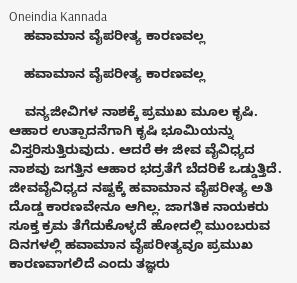Oneindia Kannada
    ಹವಾಮಾನ ವೈಪರೀತ್ಯ ಕಾರಣವಲ್ಲ

    ಹವಾಮಾನ ವೈಪರೀತ್ಯ ಕಾರಣವಲ್ಲ

    ವನ್ಯಜೀವಿಗಳ ನಾಶಕ್ಕೆ ಪ್ರಮುಖ ಮೂಲ ಕೃಷಿ. ಆಹಾರ ಉತ್ಪಾದನೆಗಾಗಿ ಕೃಷಿ ಭೂಮಿಯನ್ನು ವಿಸ್ತರಿಸುತ್ತಿರುವುದು. ಆದರೆ ಈ ಜೀವ ವೈವಿಧ್ಯದ ನಾಶವು ಜಗತ್ತಿನ ಆಹಾರ ಭದ್ರತೆಗೆ ಬೆದರಿಕೆ ಒಡ್ಡುತ್ತಿದೆ. ಜೀವವೈವಿಧ್ಯದ ನಷ್ಟಕ್ಕೆ ಹವಾಮಾನ ವೈಪರೀತ್ಯ ಅತಿ ದೊಡ್ಡ ಕಾರಣವೇನೂ ಆಗಿಲ್ಲ. ಜಾಗತಿಕ ನಾಯಕರು ಸೂಕ್ತ ಕ್ರಮ ತೆಗೆದುಕೊಳ್ಳದೆ ಹೋದಲ್ಲಿ ಮುಂಬರುವ ದಿನಗಳಲ್ಲಿ ಹವಾಮಾನ ವೈಪರೀತ್ಯವೂ ಪ್ರಮುಖ ಕಾರಣವಾಗಲಿದೆ ಎಂದು ತಜ್ಞರು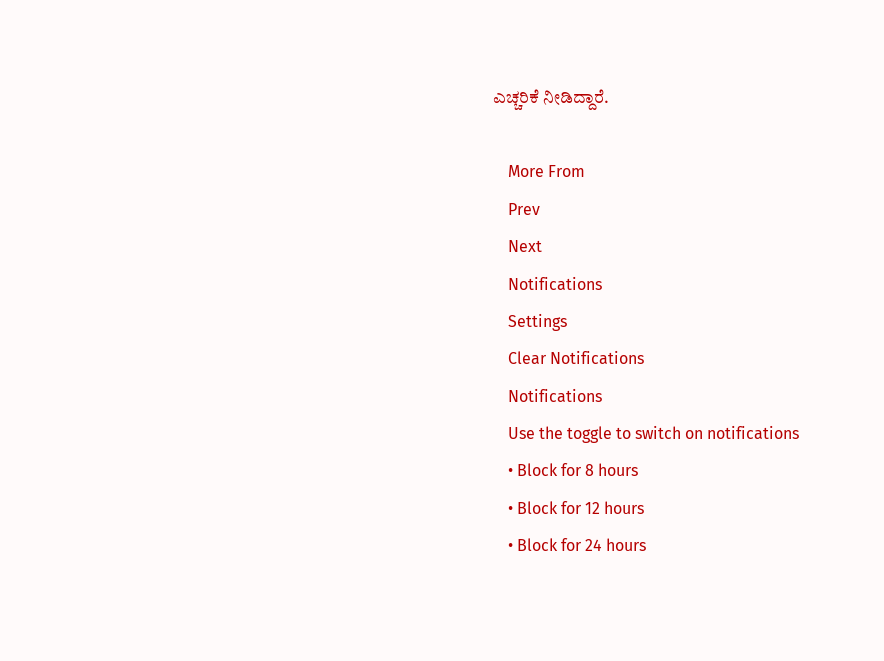ಎಚ್ಚರಿಕೆ ನೀಡಿದ್ದಾರೆ.

    More From
    Prev
    Next
    Notifications
    Settings
    Clear Notifications
    Notifications
    Use the toggle to switch on notifications
    • Block for 8 hours
    • Block for 12 hours
    • Block for 24 hours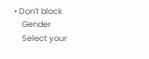• Don't block
    Gender
    Select your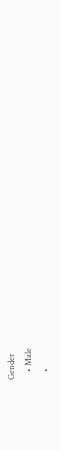Gender
    • Male
    •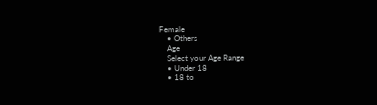Female
    • Others
    Age
    Select your Age Range
    • Under 18
    • 18 to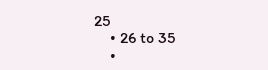25
    • 26 to 35
    •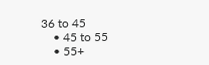36 to 45
    • 45 to 55
    • 55+